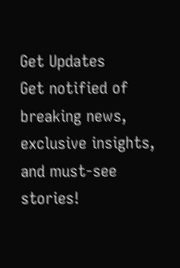Get Updates
Get notified of breaking news, exclusive insights, and must-see stories!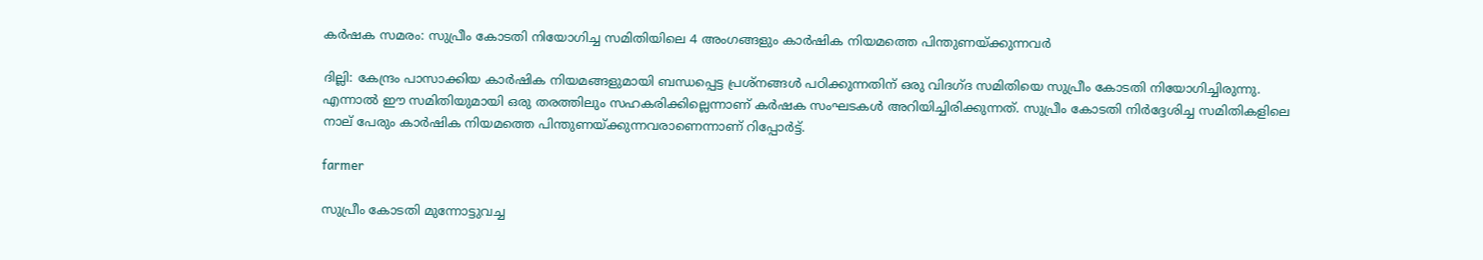കര്‍ഷക സമരം: സുപ്രീം കോടതി നിയോഗിച്ച സമിതിയിലെ 4 അംഗങ്ങളും കാര്‍ഷിക നിയമത്തെ പിന്തുണയ്ക്കുന്നവര്‍

ദില്ലി: കേന്ദ്രം പാസാക്കിയ കാര്‍ഷിക നിയമങ്ങളുമായി ബന്ധപ്പെട്ട പ്രശ്‌നങ്ങള്‍ പഠിക്കുന്നതിന് ഒരു വിദഗ്ദ സമിതിയെ സുപ്രീം കോടതി നിയോഗിച്ചിരുന്നു. എന്നാല്‍ ഈ സമിതിയുമായി ഒരു തരത്തിലും സഹകരിക്കില്ലെന്നാണ് കര്‍ഷക സംഘടകള്‍ അറിയിച്ചിരിക്കുന്നത്. സുപ്രീം കോടതി നിര്‍ദ്ദേശിച്ച സമിതികളിലെ നാല് പേരും കാര്‍ഷിക നിയമത്തെ പിന്തുണയ്ക്കുന്നവരാണെന്നാണ് റിപ്പോര്‍ട്ട്.

farmer

സുപ്രീം കോടതി മുന്നോട്ടുവച്ച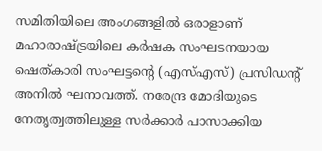സമിതിയിലെ അംഗങ്ങളില്‍ ഒരാളാണ് മഹാരാഷ്ട്രയിലെ കര്‍ഷക സംഘടനയായ ഷെത്കാരി സംഘട്ടന്റെ (എസ്എസ്) പ്രസിഡന്റ് അനില്‍ ഘനാവത്ത്. നരേന്ദ്ര മോദിയുടെ നേതൃത്വത്തിലുള്ള സര്‍ക്കാര്‍ പാസാക്കിയ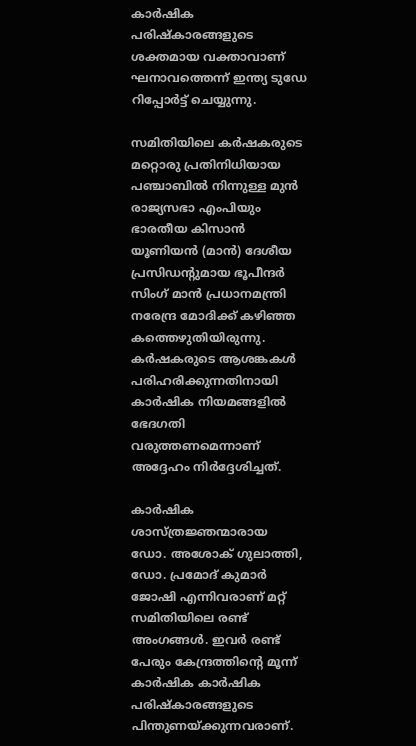കാര്‍ഷിക പരിഷ്‌കാരങ്ങളുടെ ശക്തമായ വക്താവാണ് ഘനാവത്തെന്ന് ഇന്ത്യ ടുഡേ റിപ്പോര്‍ട്ട് ചെയ്യുന്നു.

സമിതിയിലെ കര്‍ഷകരുടെ മറ്റൊരു പ്രതിനിധിയായ പഞ്ചാബില്‍ നിന്നുള്ള മുന്‍ രാജ്യസഭാ എംപിയും ഭാരതീയ കിസാന്‍ യൂണിയന്‍ (മാന്‍) ദേശീയ പ്രസിഡന്റുമായ ഭൂപീന്ദര്‍ സിംഗ് മാന്‍ പ്രധാനമന്ത്രി നരേന്ദ്ര മോദിക്ക് കഴിഞ്ഞ കത്തെഴുതിയിരുന്നു. കര്‍ഷകരുടെ ആശങ്കകള്‍ പരിഹരിക്കുന്നതിനായി കാര്‍ഷിക നിയമങ്ങളില്‍ ഭേദഗതി വരുത്തണമെന്നാണ് അദ്ദേഹം നിര്‍ദ്ദേശിച്ചത്.

കാര്‍ഷിക ശാസ്ത്രജ്ഞന്മാരായ ഡോ. അശോക് ഗുലാത്തി, ഡോ. പ്രമോദ് കുമാര്‍ ജോഷി എന്നിവരാണ് മറ്റ് സമിതിയിലെ രണ്ട് അംഗങ്ങള്‍. ഇവര്‍ രണ്ട് പേരും കേന്ദ്രത്തിന്റെ മൂന്ന് കാര്‍ഷിക കാര്‍ഷിക പരിഷ്‌കാരങ്ങളുടെ പിന്തുണയ്ക്കുന്നവരാണ്.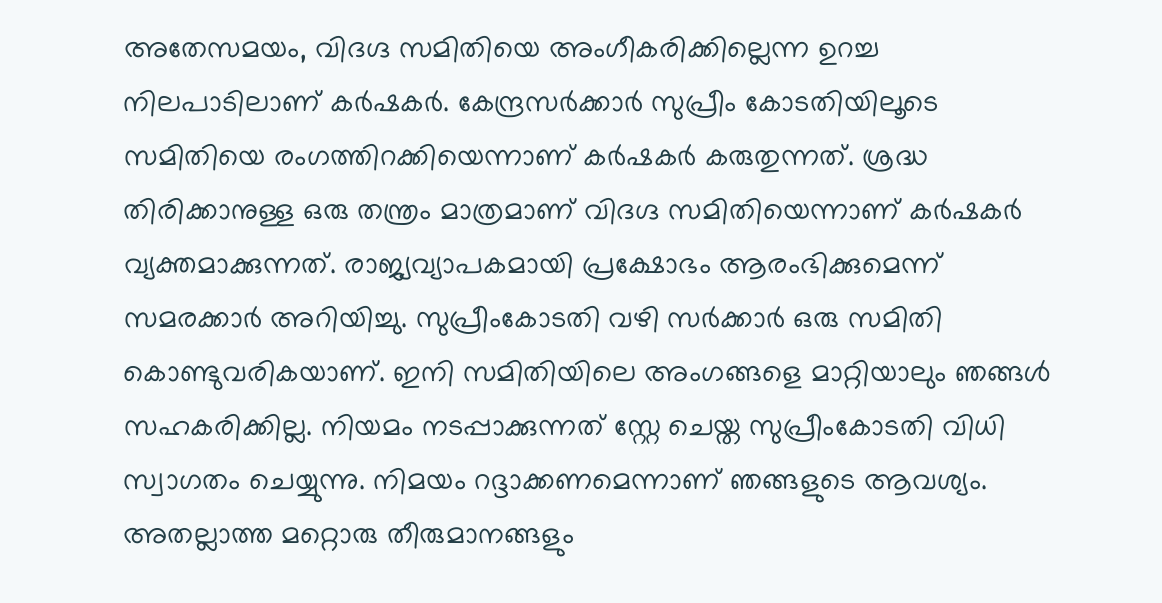അതേസമയം, വിദഗ്ദ സമിതിയെ അംഗീകരിക്കില്ലെന്ന ഉറച്ച നിലപാടിലാണ് കര്‍ഷകര്‍. കേന്ദ്രസര്‍ക്കാര്‍ സുപ്രീം കോടതിയിലൂടെ സമിതിയെ രംഗത്തിറക്കിയെന്നാണ് കര്‍ഷകര്‍ കരുതുന്നത്. ശ്രദ്ധ തിരിക്കാനുള്ള ഒരു തന്ത്രം മാത്രമാണ് വിദഗ്ദ സമിതിയെന്നാണ് കര്‍ഷകര്‍ വ്യക്തമാക്കുന്നത്. രാജ്യവ്യാപകമായി പ്രക്ഷോഭം ആരംഭിക്കുമെന്ന് സമരക്കാര്‍ അറിയിച്ചു. സുപ്രീംകോടതി വഴി സര്‍ക്കാര്‍ ഒരു സമിതി കൊണ്ടുവരികയാണ്. ഇനി സമിതിയിലെ അംഗങ്ങളെ മാറ്റിയാലും ഞങ്ങള്‍ സഹകരിക്കില്ല. നിയമം നടപ്പാക്കുന്നത് സ്റ്റേ ചെയ്ത സുപ്രീംകോടതി വിധി സ്വാഗതം ചെയ്യുന്നു. നിമയം റദ്ദാക്കണമെന്നാണ് ഞങ്ങളുടെ ആവശ്യം. അതല്ലാത്ത മറ്റൊരു തീരുമാനങ്ങളും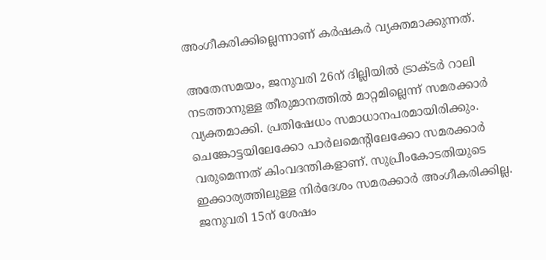അംഗീകരിക്കില്ലെന്നാണ് കര്‍ഷകര്‍ വ്യക്തമാക്കുന്നത്.

അതേസമയം, ജനുവരി 26ന് ദില്ലിയില്‍ ട്രാക്ടര്‍ റാലി നടത്താനുള്ള തീരുമാനത്തില്‍ മാറ്റമില്ലെന്ന് സമരക്കാര്‍ വ്യക്തമാക്കി. പ്രതിഷേധം സമാധാനപരമായിരിക്കും. ചെങ്കോട്ടയിലേക്കോ പാര്‍ലമെന്റിലേക്കോ സമരക്കാര്‍ വരുമെന്നത് കിംവദന്തികളാണ്. സുപ്രീംകോടതിയുടെ ഇക്കാര്യത്തിലുള്ള നിര്‍ദേശം സമരക്കാര്‍ അംഗീകരിക്കില്ല. ജനുവരി 15ന് ശേഷം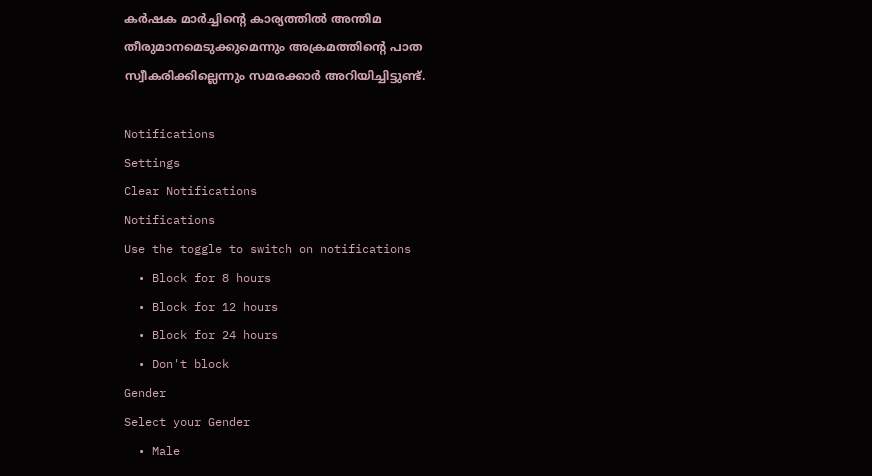കര്‍ഷക മാര്‍ച്ചിന്റെ കാര്യത്തില്‍ അന്തിമ തീരുമാനമെടുക്കുമെന്നും അക്രമത്തിന്റെ പാത സ്വീകരിക്കില്ലെന്നും സമരക്കാര്‍ അറിയിച്ചിട്ടുണ്ട്.

Notifications
Settings
Clear Notifications
Notifications
Use the toggle to switch on notifications
  • Block for 8 hours
  • Block for 12 hours
  • Block for 24 hours
  • Don't block
Gender
Select your Gender
  • Male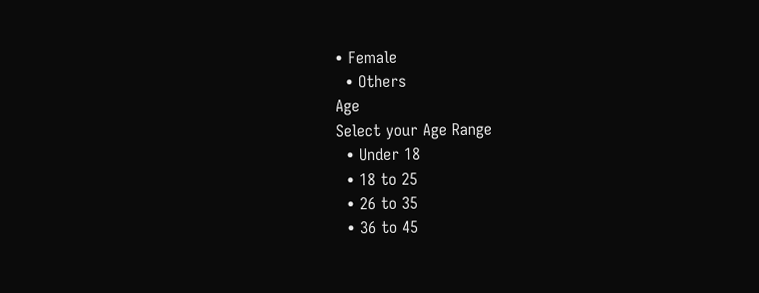• Female
  • Others
Age
Select your Age Range
  • Under 18
  • 18 to 25
  • 26 to 35
  • 36 to 45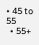• 45 to 55
  • 55+